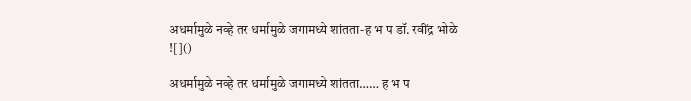अधर्मामुळे नव्हे तर धर्मामुळे जगामध्ये शांतता-ह भ प डॉ. रवींद्र भोळे
![]()

अधर्मामुळे नव्हे तर धर्मामुळे जगामध्ये शांतता…… ह भ प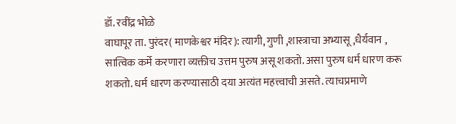डॉ. रवींद्र भोळे
वाघापूर ता. पुरंदर( माणकेश्वर मंदिर): त्यागी, गुणी ,शास्त्राचा अभ्यासू ,धैर्यवान , सात्विक कर्मे करणारा व्यक्तीच उत्तम पुरुष असू शकतो. असा पुरुष धर्म धारण करू शकतो. धर्म धारण करण्यासाठी दया अत्यंत महत्त्वाची असते. त्याचप्रमाणे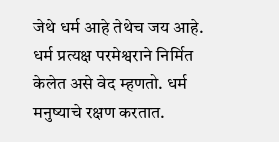जेथे धर्म आहे तेथेच जय आहे. धर्म प्रत्यक्ष परमेश्वराने निर्मित केलेत असे वेद म्हणतो. धर्म मनुष्याचे रक्षण करतात.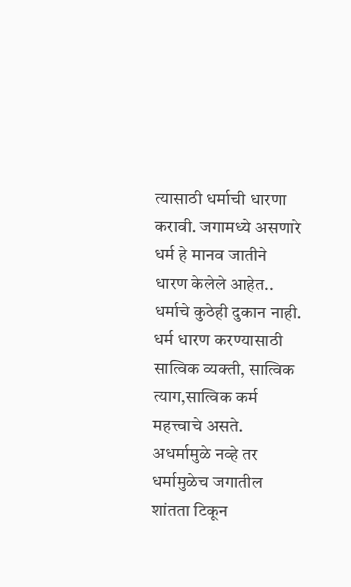त्यासाठी धर्माची धारणा करावी. जगामध्ये असणारे धर्म हे मानव जातीने धारण केलेले आहेत.. धर्माचे कुठेही दुकान नाही. धर्म धारण करण्यासाठी सात्विक व्यक्ती, सात्विक त्याग,सात्विक कर्म महत्त्वाचे असते. अधर्मामुळे नव्हे तर धर्मामुळेच जगातील शांतता टिकून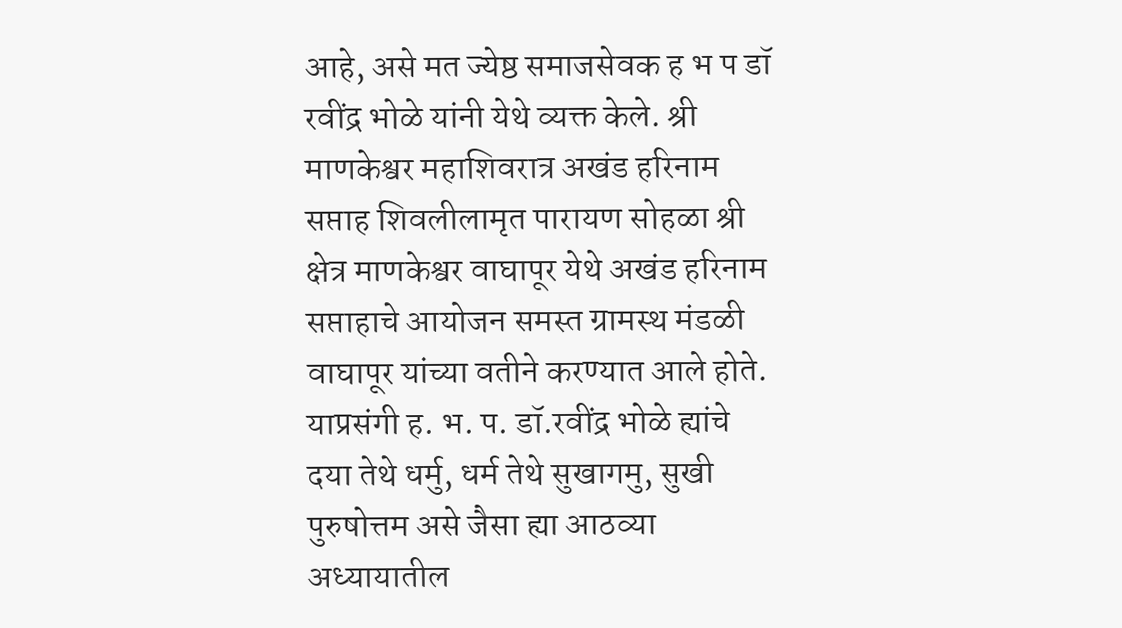आहे, असे मत ज्येष्ठ समाजसेवक ह भ प डॉ रवींद्र भोळे यांनी येथे व्यक्त केले. श्री माणकेश्वर महाशिवरात्र अखंड हरिनाम सप्ताह शिवलीलामृत पारायण सोहळा श्री क्षेत्र माणकेश्वर वाघापूर येथे अखंड हरिनाम सप्ताहाचे आयोजन समस्त ग्रामस्थ मंडळी वाघापूर यांच्या वतीने करण्यात आले होते. याप्रसंगी ह. भ. प. डॉ.रवींद्र भोळे ह्यांचे दया तेथे धर्मु, धर्म तेथे सुखागमु, सुखी पुरुषोत्तम असे जैसा ह्या आठव्या अध्यायातील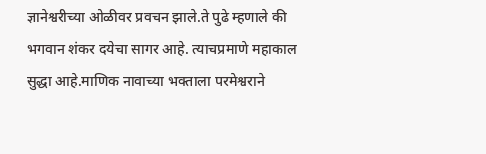ज्ञानेश्वरीच्या ओळीवर प्रवचन झाले.ते पुढे म्हणाले की भगवान शंकर दयेचा सागर आहे. त्याचप्रमाणे महाकाल सुद्धा आहे.माणिक नावाच्या भक्ताला परमेश्वराने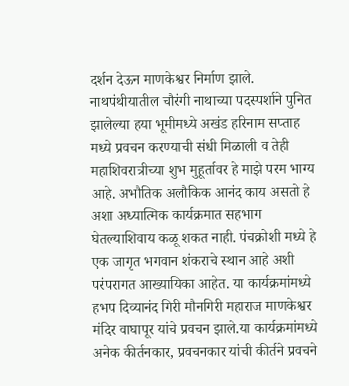दर्शन देऊन माणकेश्वर निर्माण झाले. नाथपंथीयातील चौरंगी नाथाच्या पदस्पर्शाने पुनित झालेल्या हया भूमीमध्ये अखंड हरिनाम सप्ताह मध्ये प्रवचन करण्याची संधी मिळाली व तेही महाशिवरात्रीच्या शुभ मुहूर्तावर हे माझे परम भाग्य आहे. अभौतिक अलौकिक आनंद काय असतो हे अशा अध्यात्मिक कार्यक्रमात सहभाग घेतल्याशिवाय कळू शकत नाही. पंचक्रोशी मध्ये हे एक जागृत भगवान शंकराचे स्थान आहे अशी परंपरागत आख्यायिका आहेत. या कार्यक्रमांमध्ये हभप दिव्यानंद गिरी मौनगिरी महाराज माणकेश्वर मंदिर वाघापूर यांचे प्रवचन झाले.या कार्यक्रमांमध्ये अनेक कीर्तनकार, प्रवचनकार यांची कीर्तने प्रवचने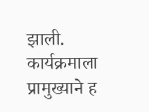झाली. कार्यक्रमाला प्रामुख्याने ह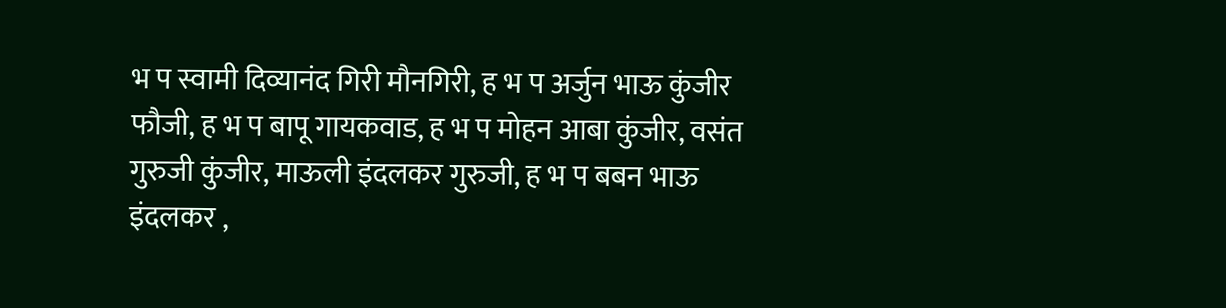भ प स्वामी दिव्यानंद गिरी मौनगिरी, ह भ प अर्जुन भाऊ कुंजीर फौजी, ह भ प बापू गायकवाड, ह भ प मोहन आबा कुंजीर, वसंत गुरुजी कुंजीर, माऊली इंदलकर गुरुजी, ह भ प बबन भाऊ इंदलकर ,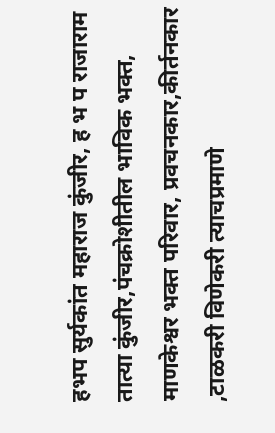हभप सुर्यकांत महाराज कुंजीर, ह भ प राजाराम तात्या कुंजीर,पंचक्रोशीतील भाविक भक्त, माणकेश्वर भक्त परिवार, प्रवचनकार,कीर्तनकार ,टाळकरी विणेकरी त्याचप्रमाणे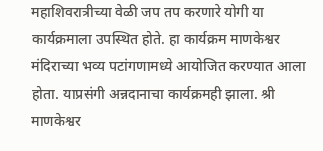महाशिवरात्रीच्या वेळी जप तप करणारे योगी या कार्यक्रमाला उपस्थित होते. हा कार्यक्रम माणकेश्वर मंदिराच्या भव्य पटांगणामध्ये आयोजित करण्यात आला होता. याप्रसंगी अन्नदानाचा कार्यक्रमही झाला. श्री माणकेश्वर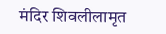मंदिर शिवलीलामृत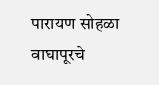पारायण सोहळा वाघापूरचे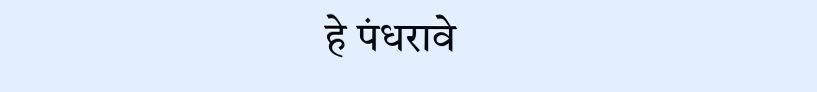हे पंधरावे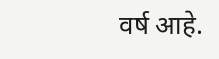वर्ष आहे.